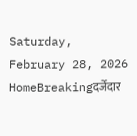Saturday, February 28, 2026
HomeBreakingदर्जेदार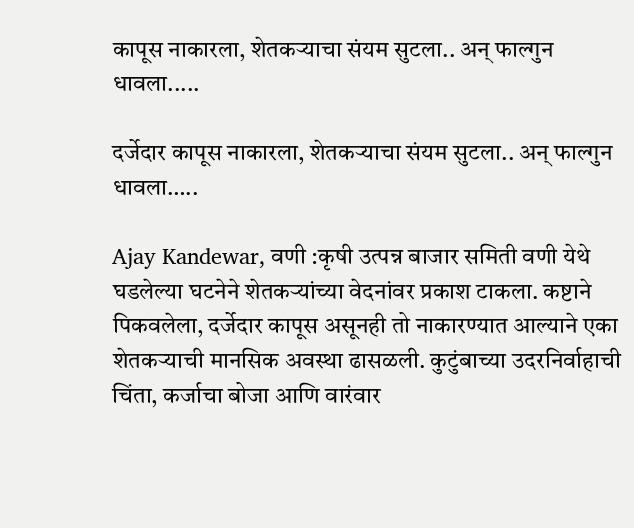कापूस नाकारला, शेतकऱ्याचा संयम सुटला.. अन् फाल्गुन धावला.....

दर्जेदार कापूस नाकारला, शेतकऱ्याचा संयम सुटला.. अन् फाल्गुन धावला…..

Ajay Kandewar, वणी :कृषी उत्पन्न बाजार समिती वणी येथे घडलेल्या घटनेने शेतकऱ्यांच्या वेदनांवर प्रकाश टाकला. कष्टाने पिकवलेला, दर्जेदार कापूस असूनही तो नाकारण्यात आल्याने एका शेतकऱ्याची मानसिक अवस्था ढासळली. कुटुंबाच्या उदरनिर्वाहाची चिंता, कर्जाचा बोजा आणि वारंवार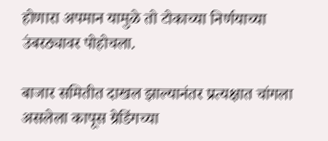होणारा अपमान यामुळे तो टोकाच्या निर्णयाच्या उंबरठ्यावर पोहोचला.

बाजार समितीत दाखल झाल्यानंतर प्रत्यक्षात चांगला असलेला कापूस ग्रेडिंगच्या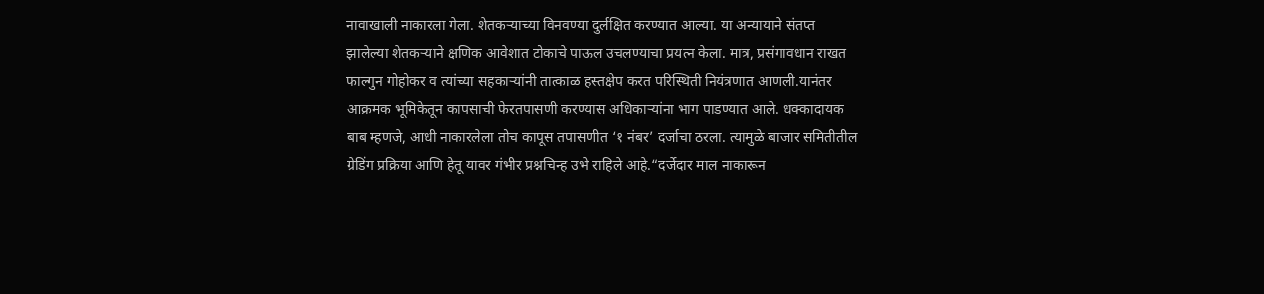नावाखाली नाकारला गेला. शेतकऱ्याच्या विनवण्या दुर्लक्षित करण्यात आल्या. या अन्यायाने संतप्त झालेल्या शेतकऱ्याने क्षणिक आवेशात टोकाचे पाऊल उचलण्याचा प्रयत्न केला. मात्र, प्रसंगावधान राखत फाल्गुन गोहोकर व त्यांच्या सहकाऱ्यांनी तात्काळ हस्तक्षेप करत परिस्थिती नियंत्रणात आणली.यानंतर आक्रमक भूमिकेतून कापसाची फेरतपासणी करण्यास अधिकाऱ्यांना भाग पाडण्यात आले. धक्कादायक बाब म्हणजे, आधी नाकारलेला तोच कापूस तपासणीत ‘१ नंबर’ दर्जाचा ठरला. त्यामुळे बाजार समितीतील ग्रेडिंग प्रक्रिया आणि हेतू यावर गंभीर प्रश्नचिन्ह उभे राहिले आहे.“दर्जेदार माल नाकारून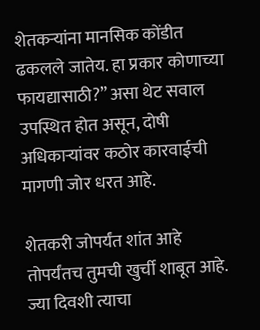शेतकऱ्यांना मानसिक कोंडीत ढकलले जातेय. हा प्रकार कोणाच्या फायद्यासाठी?” असा थेट सवाल उपस्थित होत असून, दोषी अधिकाऱ्यांवर कठोर कारवाईची मागणी जोर धरत आहे.

शेतकरी जोपर्यंत शांत आहे तोपर्यंतच तुमची खुर्ची शाबूत आहे. ज्या दिवशी त्याचा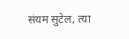संयम सुटेल, त्या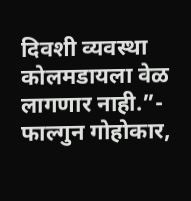दिवशी व्यवस्था कोलमडायला वेळ लागणार नाही.”- फाल्गुन गोहोकार,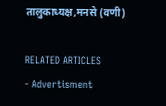तालुकाध्यक्ष,मनसे (वणी)

RELATED ARTICLES
- Advertisment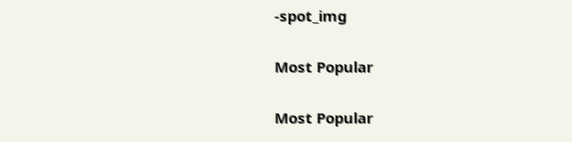-spot_img

Most Popular

Most Popular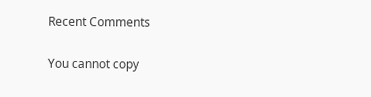Recent Comments

You cannot copy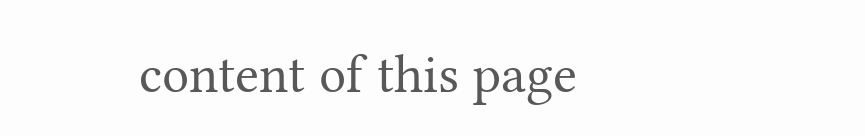content of this page